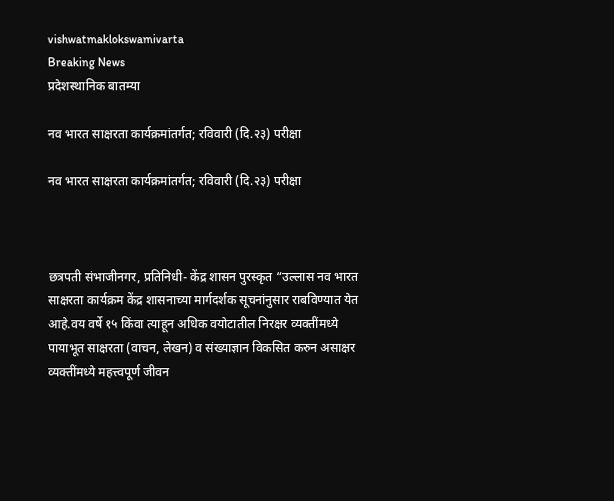vishwatmaklokswamivarta
Breaking News
प्रदेशस्थानिक बातम्या

नव भारत साक्षरता कार्यक्रमांतर्गत; रविवारी (दि.२३) परीक्षा

नव भारत साक्षरता कार्यक्रमांतर्गत; रविवारी (दि.२३) परीक्षा



छत्रपती संभाजीनगर, प्रतिनिधी- केंद्र शासन पुरस्कृत “उल्लास नव भारत साक्षरता कार्यक्रम केंद्र शासनाच्या मार्गदर्शक सूचनांनुसार राबविण्यात येत आहे.वय वर्षे १५ किंवा त्याहून अधिक वयोटातील निरक्षर व्यक्तींमध्ये पायाभूत साक्षरता (वाचन, लेखन) व संख्याज्ञान विकसित करुन असाक्षर व्यक्तींमध्ये महत्त्वपूर्ण जीवन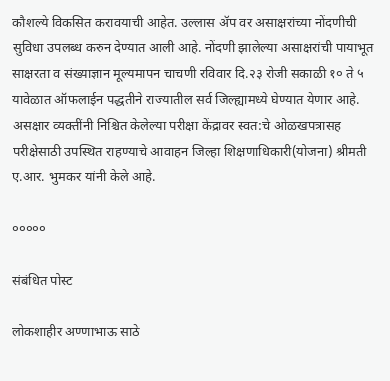कौशल्ये विकसित करावयाची आहेत. उल्लास ॲप वर असाक्षरांच्या नोंदणीची सुविधा उपलब्ध करुन देण्यात आली आहे. नोंदणी झालेल्या असाक्षरांची पायाभूत साक्षरता व संख्याज्ञान मूल्यमापन चाचणी रविवार दि.२३ रोजी सकाळी १० ते ५ यावेळात ऑफलाईन पद्धतीने राज्यातील सर्व जिल्ह्यामध्ये घेण्यात येणार आहे. असक्षार व्यक्तींनी निश्चित केलेल्या परीक्षा केंद्रावर स्वत:चे ओळखपत्रासह परीक्षेसाठी उपस्थित राहण्याचे आवाहन जिल्हा शिक्षणाधिकारी(योजना) श्रीमती ए.आर. भुमकर यांनी केले आहे.

०००००

संबंधित पोस्ट

लोकशाहीर अण्णाभाऊ साठे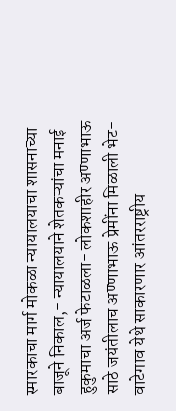स्मारकाचा मार्ग मोकळा न्यायालयाचा शासनाच्या बाजूने निकाल,- न्यायालयाने शेतकऱ्यांचा मनाई हुकुमाचा अर्ज फेटाळला- लोकशाहीर अण्णाभाऊ साठे जयंतीलाच अण्णाभाऊ प्रेमींना मिळाली भेट- वाटेगाव येथे साकारणार आंतरराष्ट्रीय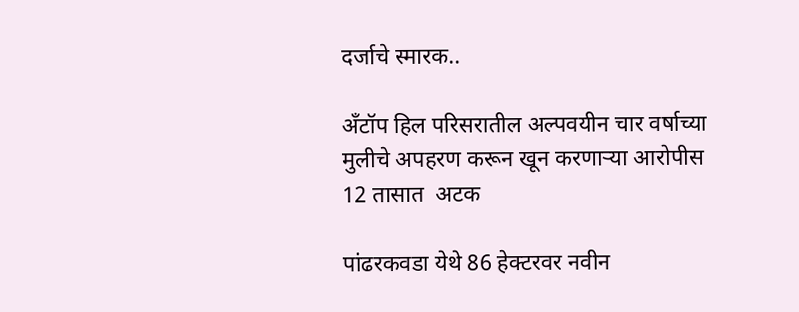दर्जाचे स्मारक..

अँटॉप हिल परिसरातील अल्पवयीन चार वर्षाच्या  मुलीचे अपहरण करून खून करणाऱ्या आरोपीस 12 तासात  अटक

पांढरकवडा येथे 86 हेक्टरवर नवीन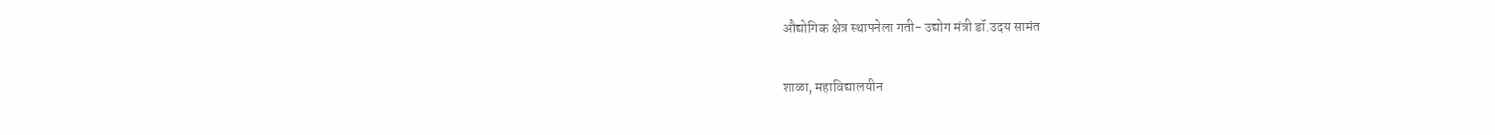औद्योगिक क्षेत्र स्थापनेला गती- उद्योग मंत्री डॉ.उदय सामंत

शाळा, महाविद्यालयीन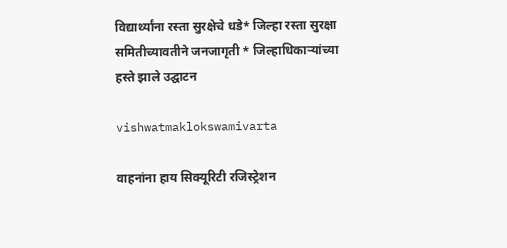विद्यार्थ्यांना रस्ता सुरक्षेचे धडे* जिल्हा रस्ता सुरक्षा समितीच्यावतीने जनजागृती * जिल्हाधिकाऱ्यांच्या हस्ते झाले उद्घाटन

vishwatmaklokswamivarta

वाहनांना हाय सिक्यूरिटी रजिस्ट्रेशन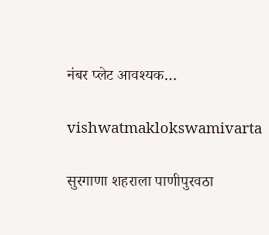नंबर प्लेट आवश्यक…

vishwatmaklokswamivarta

सुरगाणा शहराला पाणीपुरवठा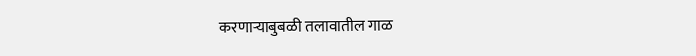करणाऱ्याबुबळी तलावातील गाळ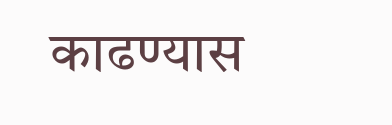काढण्यास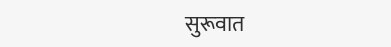सुरूवात